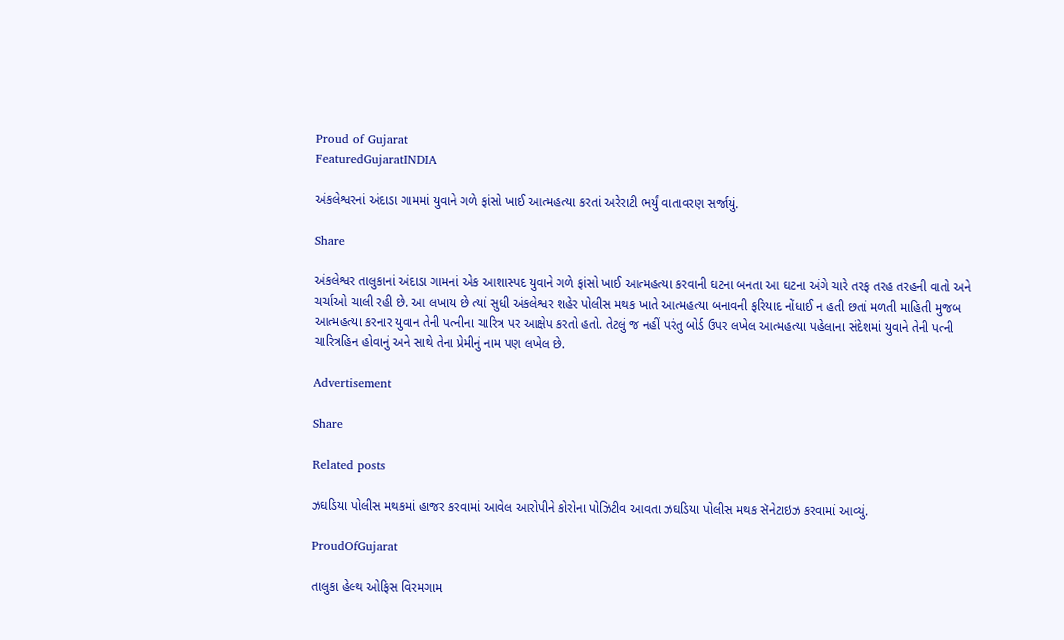Proud of Gujarat
FeaturedGujaratINDIA

અંકલેશ્વરનાં અંદાડા ગામમાં યુવાને ગળે ફાંસો ખાઈ આત્મહત્યા કરતાં અરેરાટી ભર્યું વાતાવરણ સર્જાયું.

Share

અંકલેશ્વર તાલુકાનાં અંદાડા ગામનાં એક આશાસ્પદ યુવાને ગળે ફાંસો ખાઈ આત્મહત્યા કરવાની ઘટના બનતા આ ઘટના અંગે ચારે તરફ તરહ તરહની વાતો અને ચર્ચાઓ ચાલી રહી છે. આ લખાય છે ત્યાં સુધી અંકલેશ્વર શહેર પોલીસ મથક ખાતે આત્મહત્યા બનાવની ફરિયાદ નોંધાઈ ન હતી છતાં મળતી માહિતી મુજબ આત્મહત્યા કરનાર યુવાન તેની પત્નીના ચારિત્ર પર આક્ષેપ કરતો હતો. તેટલું જ નહીં પરંતુ બોર્ડ ઉપર લખેલ આત્મહત્યા પહેલાના સંદેશમાં યુવાને તેની પત્ની ચારિત્રહિન હોવાનું અને સાથે તેના પ્રેમીનું નામ પણ લખેલ છે.

Advertisement

Share

Related posts

ઝઘડિયા પોલીસ મથકમાં હાજર કરવામાં આવેલ આરોપીને કોરોના પોઝિટીવ આવતા ઝઘડિયા પોલીસ મથક સૅનેટાઇઝ કરવામાં આવ્યું.

ProudOfGujarat

તાલુકા હેલ્થ ઓફિસ વિરમગામ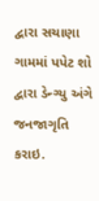દ્વારા સચાણા ગામમાં પપેટ શો દ્વારા ડેન્ગ્યુ અંગે જનજાગૃતિ કરાઇ.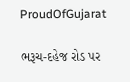ProudOfGujarat

ભરૂચ-દહેજ રોડ પર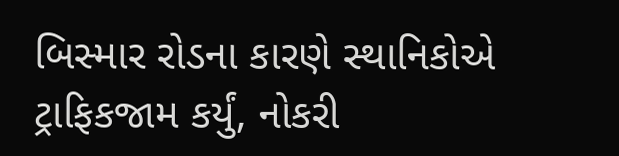બિસ્માર રોડના કારણે સ્થાનિકોએ ટ્રાફિકજામ કર્યું, નોકરી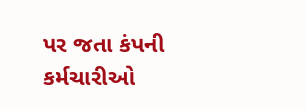પર જતા કંપની કર્મચારીઓ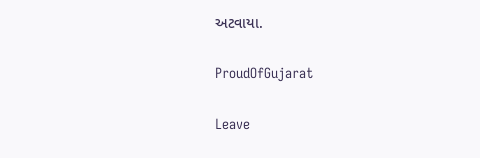અટવાયા.

ProudOfGujarat

Leave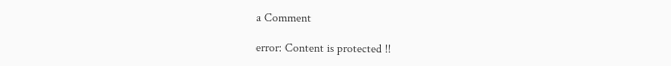a Comment

error: Content is protected !!